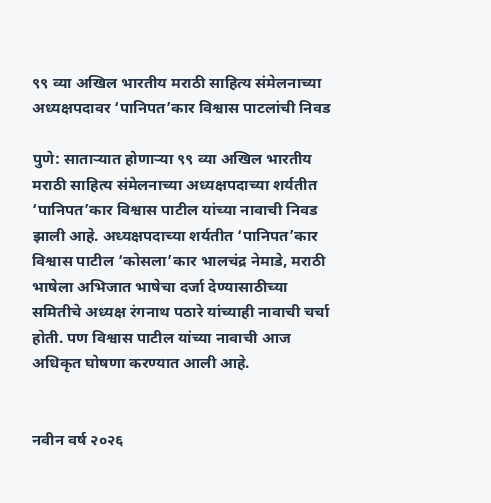९९ व्या अखिल भारतीय मराठी साहित्य संमेलनाच्या अध्यक्षपदावर ‘पानिपत’कार विश्वास पाटलांची निवड

पुणे: साताऱ्यात होणाऱ्या ९९ व्या अखिल भारतीय मराठी साहित्य संमेलनाच्या अध्यक्षपदाच्या शर्यतीत ‘पानिपत’कार विश्वास पाटील यांच्या नावाची निवड झाली आहे. अध्यक्षपदाच्या शर्यतीत ‘पानिपत’कार विश्वास पाटील ‘कोसला’कार भालचंद्र नेमाडे, मराठी भाषेला अभिजात भाषेचा दर्जा देण्यासाठीच्या समितीचे अध्यक्ष रंगनाथ पठारे यांच्याही नावाची चर्चा होती. पण विश्वास पाटील यांच्या नावाची आज अधिकृत घोषणा करण्यात आली आहे.


नवीन वर्ष २०२६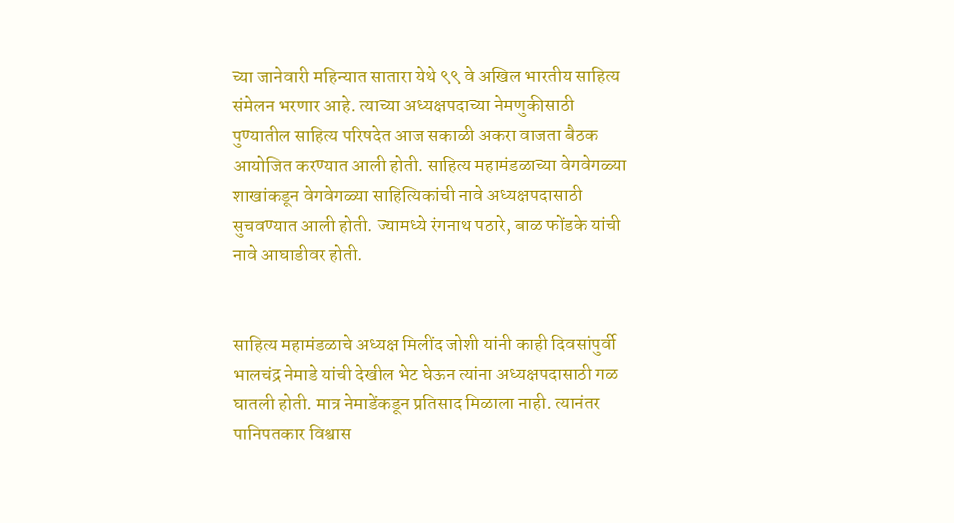च्या जानेवारी महिन्यात सातारा येथे ९९ वे अखिल भारतीय साहित्य संमेलन भरणार आहे. त्याच्या अध्यक्षपदाच्या नेमणुकीसाठी पुण्यातील साहित्य परिषदेत आज सकाळी अकरा वाजता बैठक आयोजित करण्यात आली होती. साहित्य महामंडळाच्या वेगवेगळ्या शाखांकडून वेगवेगळ्या साहित्यिकांची नावे अध्यक्षपदासाठी सुचवण्यात आली होती. ज्यामध्ये रंगनाथ पठारे, बाळ फोंडके यांची नावे आघाडीवर होती.


साहित्य महामंडळाचे अध्यक्ष मिलींद जोशी यांनी काही दिवसांपुर्वी भालचंद्र नेमाडे यांची देखील भेट घेऊन त्यांना अध्यक्षपदासाठी गळ घातली होती. मात्र नेमाडेंकडून प्रतिसाद मिळाला नाही. त्यानंतर पानिपतकार विश्वास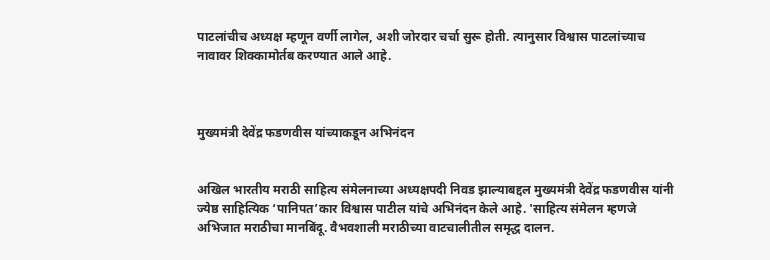पाटलांचीच अध्यक्ष म्हणून वर्णी लागेल, अशी जोरदार चर्चा सुरू होती. त्यानुसार विश्वास पाटलांच्याच नावावर शिक्कामोर्तब करण्यात आले आहे.



मुख्यमंत्री देवेंद्र फडणवीस यांच्याकडून अभिनंदन


अखिल भारतीय मराठी साहित्य संमेलनाच्या अध्यक्षपदी निवड झाल्याबद्दल मुख्यमंत्री देवेंद्र फडणवीस यांनी ज्येष्ठ साहित्यिक ‘पानिपत’कार विश्वास पाटील यांचे अभिनंदन केले आहे. 'साहित्य संमेलन म्हणजे अभिजात मराठीचा मानबिंदू‌. वैभवशाली मराठीच्या वाटचालीतील समृद्ध दालन.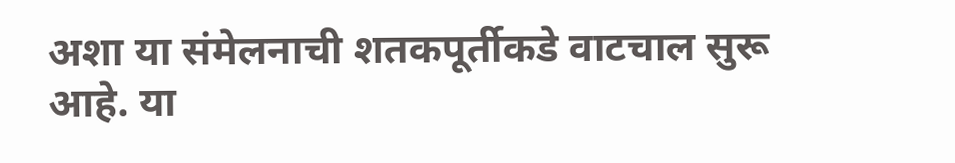अशा या संमेलनाची शतकपूर्तीकडे वाटचाल सुरू आहे. या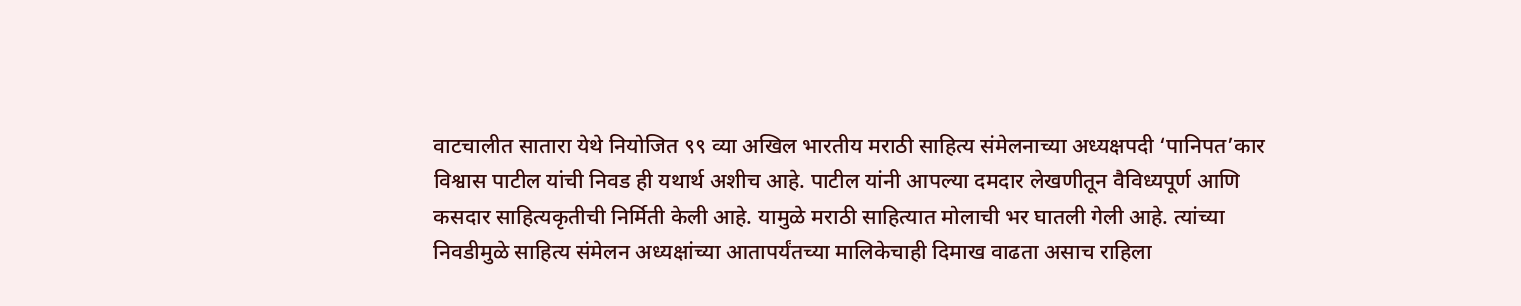वाटचालीत सातारा येथे नियोजित ९९ व्या अखिल भारतीय मराठी साहित्य संमेलनाच्या अध्यक्षपदी ‘पानिपत’कार विश्वास पाटील यांची निवड ही यथार्थ अशीच आहे. पाटील यांनी आपल्या दमदार लेखणीतून वैविध्यपूर्ण आणि कसदार साहित्यकृतीची निर्मिती केली आहे. यामुळे मराठी साहित्यात मोलाची भर घातली गेली आहे. त्यांच्या निवडीमुळे साहित्य संमेलन अध्यक्षांच्या आतापर्यंतच्या मालिकेचाही दिमाख वाढता असाच राहिला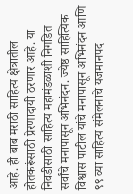आहे. ही बाब मराठी साहित्य क्षेत्रातील होतकरूंसाठी प्रेरणादायी ठरणार आहे. या निवडीसाठी साहित्य महामंडळाशी निगडित सर्वांचे मनापासून अभिनंदन. ज्येष्ठ साहित्यिक विश्वास पाटील यांचे मनापासून अभिनंदन आणि
९९ व्या साहित्य संमेलनाचे यजमानपद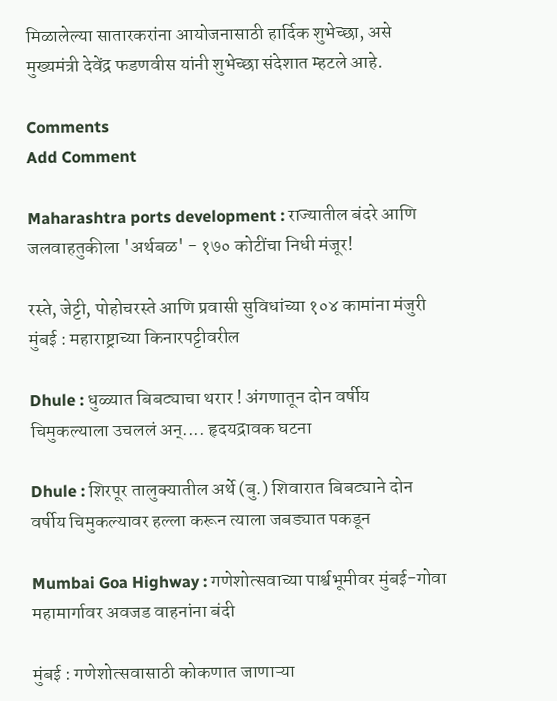मिळालेल्या सातारकरांना आयोजनासाठी हार्दिक शुभेच्छा, असे मुख्यमंत्री देवेंद्र फडणवीस यांनी शुभेच्छा संदेशात म्हटले आहे.

Comments
Add Comment

Maharashtra ports development : राज्यातील बंदरे आणि जलवाहतुकीला 'अर्थबळ' - १७० कोटींचा निधी मंजूर!

रस्ते, जेट्टी, पोहोचरस्ते आणि प्रवासी सुविधांच्या १०४ कामांना मंजुरी मुंबई : महाराष्ट्राच्या किनारपट्टीवरील

Dhule : धुळ्यात बिबट्याचा थरार ! अंगणातून दोन वर्षीय चिमुकल्याला उचललं अन्.... हृदयद्रावक घटना

Dhule : शिरपूर तालुक्यातील अर्थे (बु.) शिवारात बिबट्याने दोन वर्षीय चिमुकल्यावर हल्ला करून त्याला जबड्यात पकडून

Mumbai Goa Highway : गणेशोत्सवाच्या पार्श्वभूमीवर मुंबई-गोवा महामार्गावर अवजड वाहनांना बंदी

मुंबई : गणेशोत्सवासाठी कोकणात जाणाऱ्या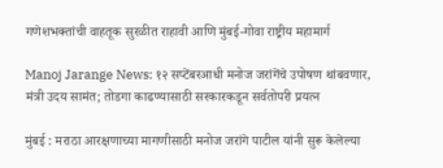गणेशभक्तांची वाहतूक सुरळीत राहावी आणि मुंबई-गोवा राष्ट्रीय महामार्ग

Manoj Jarange News: १२ सप्टेंबरआधी मनोज जरांगेंचे उपोषण थांबवणार, मंत्री उदय सामंत; तोडगा काढण्यासाठी सरकारकडून सर्वतोपरी प्रयत्न

मुंबई : मराठा आरक्षणाच्या मागणीसाठी मनोज जरांगे पाटील यांनी सुरू केलेल्या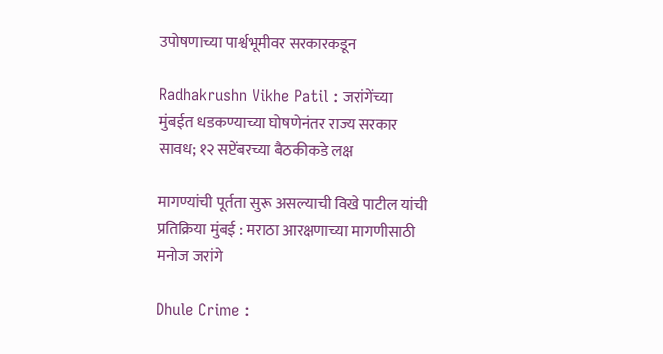उपोषणाच्या पार्श्वभूमीवर सरकारकडून

Radhakrushn Vikhe Patil : जरांगेंच्या मुंबईत धडकण्याच्या घोषणेनंतर राज्य सरकार सावध; १२ सप्टेंबरच्या बैठकीकडे लक्ष

मागण्यांची पूर्तता सुरू असल्याची विखे पाटील यांची प्रतिक्रिया मुंबई : मराठा आरक्षणाच्या मागणीसाठी मनोज जरांगे

Dhule Crime :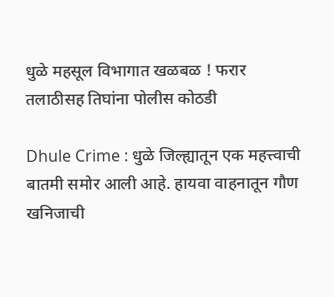धुळे महसूल विभागात खळबळ ! फरार तलाठीसह तिघांना पोलीस कोठडी

Dhule Crime : धुळे जिल्ह्यातून एक महत्त्वाची बातमी समोर आली आहे. हायवा वाहनातून गौण खनिजाची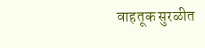वाहतूक सुरळीत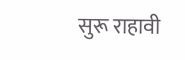सुरू राहावी